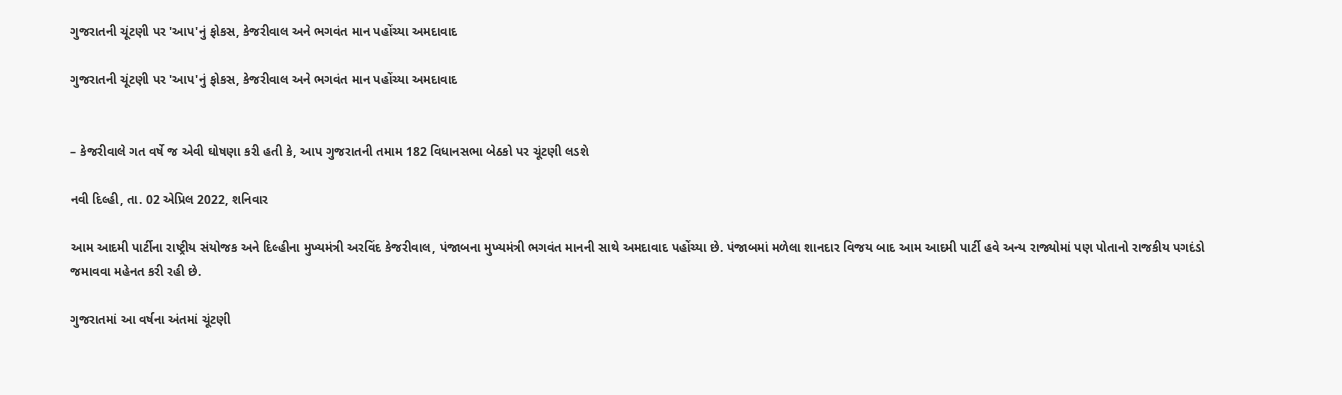ગુજરાતની ચૂંટણી પર 'આપ'નું ફોકસ, કેજરીવાલ અને ભગવંત માન પહોંચ્યા અમદાવાદ

ગુજરાતની ચૂંટણી પર 'આપ'નું ફોકસ, કેજરીવાલ અને ભગવંત માન પહોંચ્યા અમદાવાદ


– કેજરીવાલે ગત વર્ષે જ એવી ઘોષણા કરી હતી કે, આપ ગુજરાતની તમામ 182 વિધાનસભા બેઠકો પર ચૂંટણી લડશે

નવી દિલ્હી, તા. 02 એપ્રિલ 2022, શનિવાર

આમ આદમી પાર્ટીના રાષ્ટ્રીય સંયોજક અને દિલ્હીના મુખ્યમંત્રી અરવિંદ કેજરીવાલ, પંજાબના મુખ્યમંત્રી ભગવંત માનની સાથે અમદાવાદ પહોંચ્યા છે. પંજાબમાં મળેલા શાનદાર વિજય બાદ આમ આદમી પાર્ટી હવે અન્ય રાજ્યોમાં પણ પોતાનો રાજકીય પગદંડો જમાવવા મહેનત કરી રહી છે.

ગુજરાતમાં આ વર્ષના અંતમાં ચૂંટણી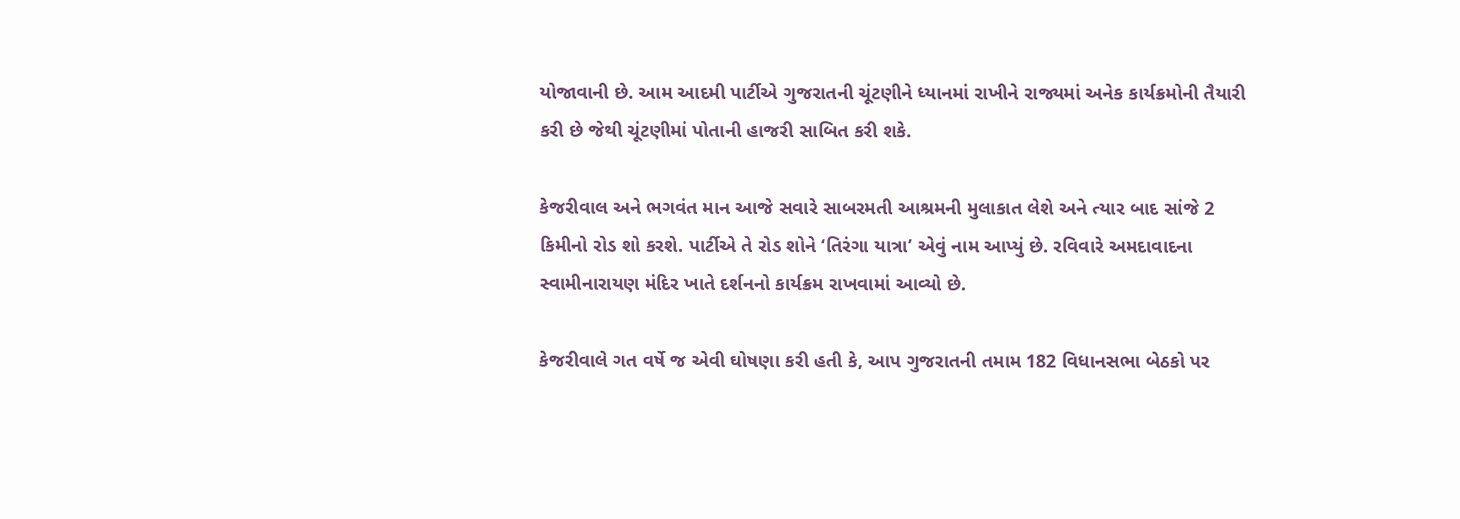યોજાવાની છે. આમ આદમી પાર્ટીએ ગુજરાતની ચૂંટણીને ધ્યાનમાં રાખીને રાજ્યમાં અનેક કાર્યક્રમોની તૈયારી કરી છે જેથી ચૂંટણીમાં પોતાની હાજરી સાબિત કરી શકે.

કેજરીવાલ અને ભગવંત માન આજે સવારે સાબરમતી આશ્રમની મુલાકાત લેશે અને ત્યાર બાદ સાંજે 2 કિમીનો રોડ શો કરશે. પાર્ટીએ તે રોડ શોને ‘તિરંગા યાત્રા’ એવું નામ આપ્યું છે. રવિવારે અમદાવાદના સ્વામીનારાયણ મંદિર ખાતે દર્શનનો કાર્યક્રમ રાખવામાં આવ્યો છે.

કેજરીવાલે ગત વર્ષે જ એવી ઘોષણા કરી હતી કે, આપ ગુજરાતની તમામ 182 વિધાનસભા બેઠકો પર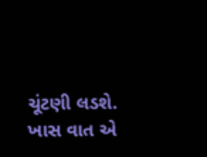ચૂંટણી લડશે. ખાસ વાત એ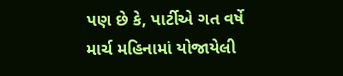પણ છે કે, પાર્ટીએ ગત વર્ષે માર્ચ મહિનામાં યોજાયેલી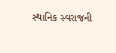સ્થાનિક સ્વરાજની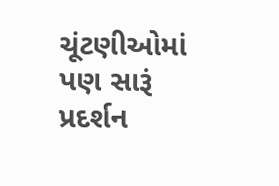ચૂંટણીઓમાં પણ સારૂં પ્રદર્શન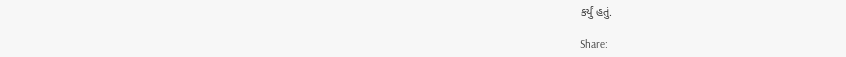કર્યું હતું.

Share: